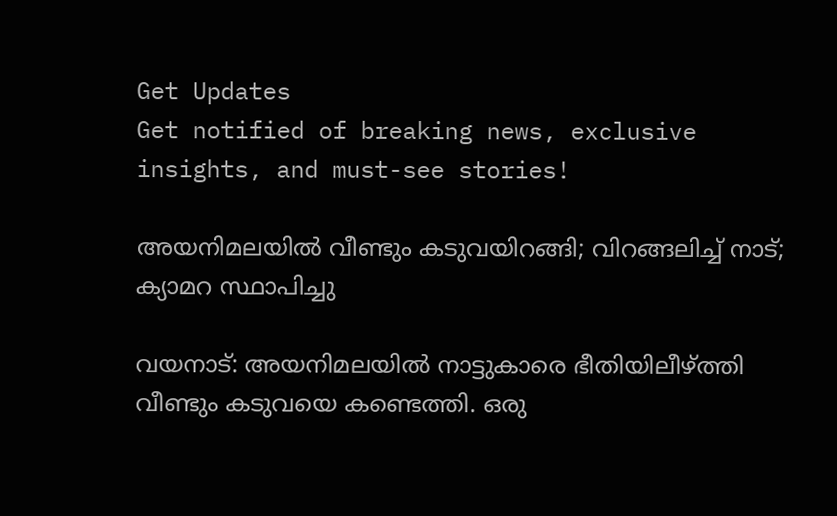Get Updates
Get notified of breaking news, exclusive insights, and must-see stories!

അയനിമലയില്‍ വീണ്ടും കടുവയിറങ്ങി; വിറങ്ങലിച്ച് നാട്; ക്യാമറ സ്ഥാപിച്ചു

വയനാട്: അയനിമലയില്‍ നാട്ടുകാരെ ഭീതിയിലീഴ്ത്തി വീണ്ടും കടുവയെ കണ്ടെത്തി. ഒരു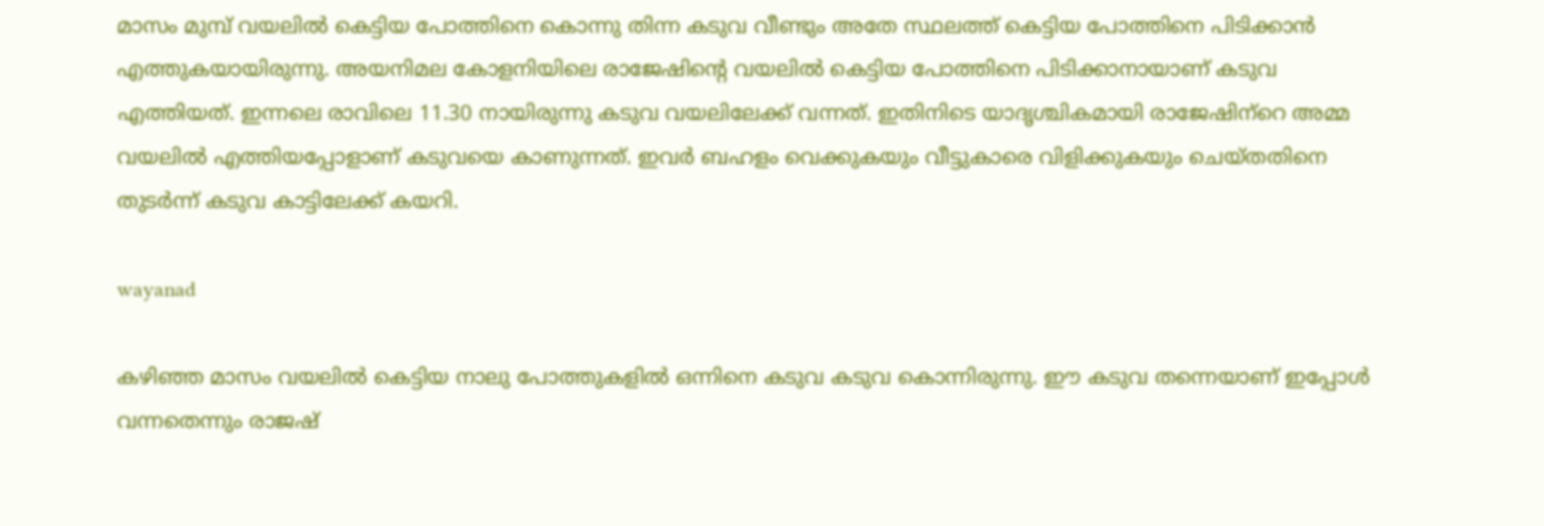മാസം മുമ്പ് വയലില്‍ കെട്ടിയ പോത്തിനെ കൊന്നു തിന്ന കടുവ വീണ്ടും അതേ സ്ഥലത്ത് കെട്ടിയ പോത്തിനെ പിടിക്കാന്‍ എത്തുകയായിരുന്നു. അയനിമല കോളനിയിലെ രാജേഷിന്റെ വയലില്‍ കെട്ടിയ പോത്തിനെ പിടിക്കാനായാണ് കടുവ എത്തിയത്. ഇന്നലെ രാവിലെ 11.30 നായിരുന്നു കടുവ വയലിലേക്ക് വന്നത്. ഇതിനിടെ യാദൃശ്ചികമായി രാജേഷിന്‌റെ അമ്മ വയലില്‍ എത്തിയപ്പോളാണ് കടുവയെ കാണുന്നത്. ഇവര്‍ ബഹളം വെക്കുകയും വീട്ടുകാരെ വിളിക്കുകയും ചെയ്തതിനെ തുടര്‍ന്ന് കടുവ കാട്ടിലേക്ക് കയറി.

wayanad

കഴിഞ്ഞ മാസം വയലില്‍ കെട്ടിയ നാലു പോത്തുകളില്‍ ഒന്നിനെ കടുവ കടുവ കൊന്നിരുന്നു. ഈ കടുവ തന്നെയാണ് ഇപ്പോള്‍ വന്നതെന്നും രാജഷ്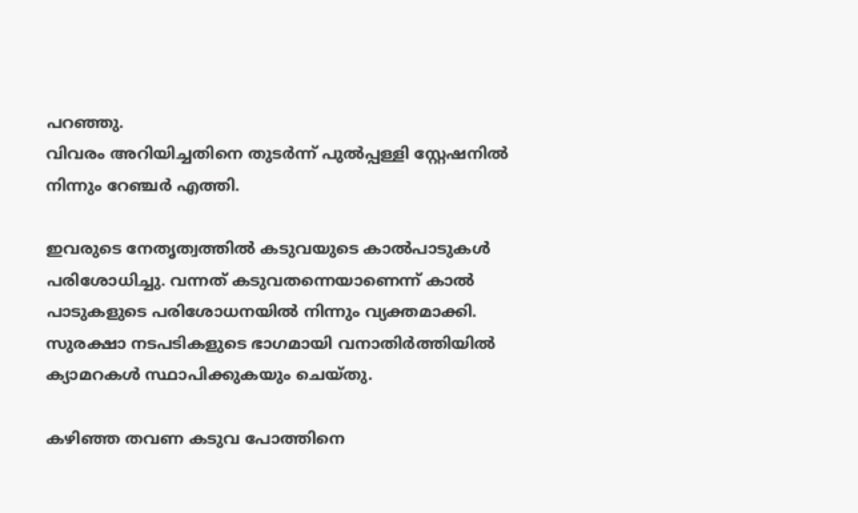പറഞ്ഞു.
വിവരം അറിയിച്ചതിനെ തുടര്‍ന്ന് പുല്‍പ്പള്ളി സ്റ്റേഷനില്‍ നിന്നും റേഞ്ചര്‍ എത്തി.

ഇവരുടെ നേതൃത്വത്തില്‍ കടുവയുടെ കാല്‍പാടുകള്‍ പരിശോധിച്ചു. വന്നത് കടുവതന്നെയാണെന്ന് കാല്‍ പാടുകളുടെ പരിശോധനയില്‍ നിന്നും വ്യക്തമാക്കി. സുരക്ഷാ നടപടികളുടെ ഭാഗമായി വനാതിര്‍ത്തിയില്‍ ക്യാമറകള്‍ സ്ഥാപിക്കുകയും ചെയ്തു.

കഴിഞ്ഞ തവണ കടുവ പോത്തിനെ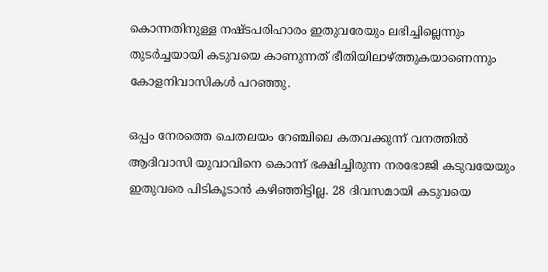കൊന്നതിനുള്ള നഷ്ടപരിഹാരം ഇതുവരേയും ലഭിച്ചില്ലെന്നും തുടര്‍ച്ചയായി കടുവയെ കാണുന്നത് ഭീതിയിലാഴ്ത്തുകയാണെന്നും കോളനിവാസികള്‍ പറഞ്ഞു.

ഒപ്പം നേരത്തെ ചെതലയം റേഞ്ചിലെ കതവക്കുന്ന് വനത്തില്‍ ആദിവാസി യുവാവിനെ കൊന്ന് ഭക്ഷിച്ചിരുന്ന നരഭോജി കടുവയേയും ഇതുവരെ പിടികൂടാന്‍ കഴിഞ്ഞിട്ടില്ല. 28 ദിവസമായി കടുവയെ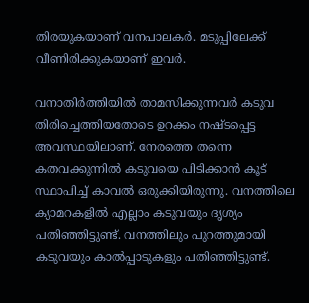തിരയുകയാണ് വനപാലകര്‍. മടുപ്പിലേക്ക് വീണിരിക്കുകയാണ് ഇവര്‍.

വനാതിര്‍ത്തിയില്‍ താമസിക്കുന്നവര്‍ കടുവ തിരിച്ചെത്തിയതോടെ ഉറക്കം നഷ്ടപ്പെട്ട അവസ്ഥയിലാണ്. നേരത്തെ തന്നെ കതവക്കുന്നില്‍ കടുവയെ പിടിക്കാന്‍ കൂട് സ്ഥാപിച്ച് കാവല്‍ ഒരുക്കിയിരുന്നു. വനത്തിലെ ക്യാമറകളില്‍ എല്ലാം കടുവയും ദൃശ്യം പതിഞ്ഞിട്ടുണ്ട്. വനത്തിലും പുറത്തുമായി കടുവയും കാല്‍പ്പാടുകളും പതിഞ്ഞിട്ടുണ്ട്.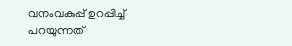വനംവകുപ്പ് ഉറപ്പിച്ച് പറയുന്നത്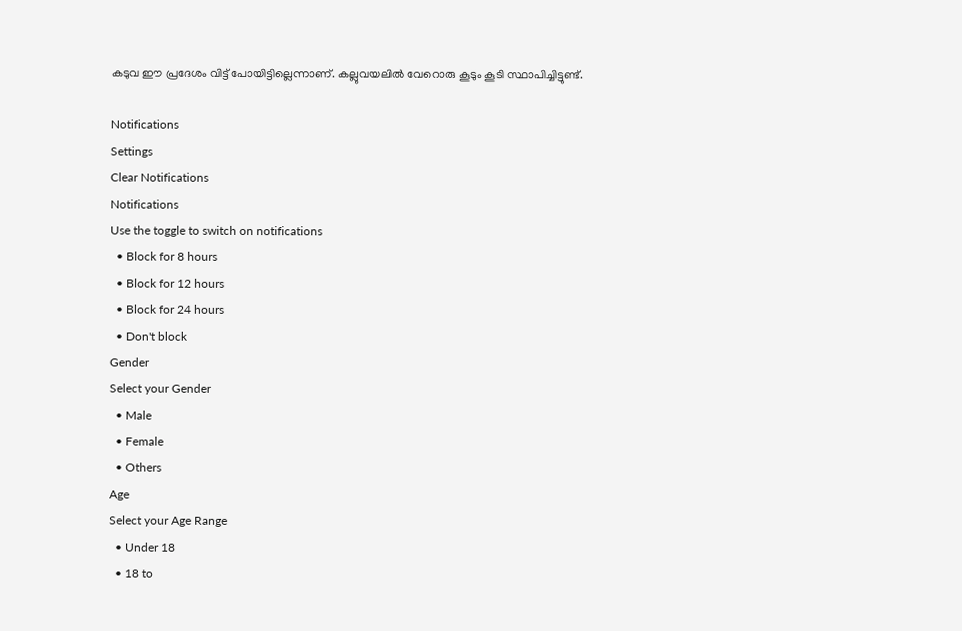കടുവ ഈ പ്രദേശം വിട്ട് പോയിട്ടില്ലെന്നാണ്. കല്ലുവയലില്‍ വേറൊരു കൂടും കൂടി സ്ഥാപിച്ചിട്ടുണ്ട്.

Notifications
Settings
Clear Notifications
Notifications
Use the toggle to switch on notifications
  • Block for 8 hours
  • Block for 12 hours
  • Block for 24 hours
  • Don't block
Gender
Select your Gender
  • Male
  • Female
  • Others
Age
Select your Age Range
  • Under 18
  • 18 to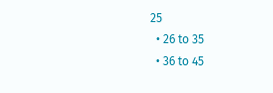25
  • 26 to 35
  • 36 to 45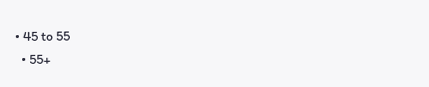• 45 to 55
  • 55+